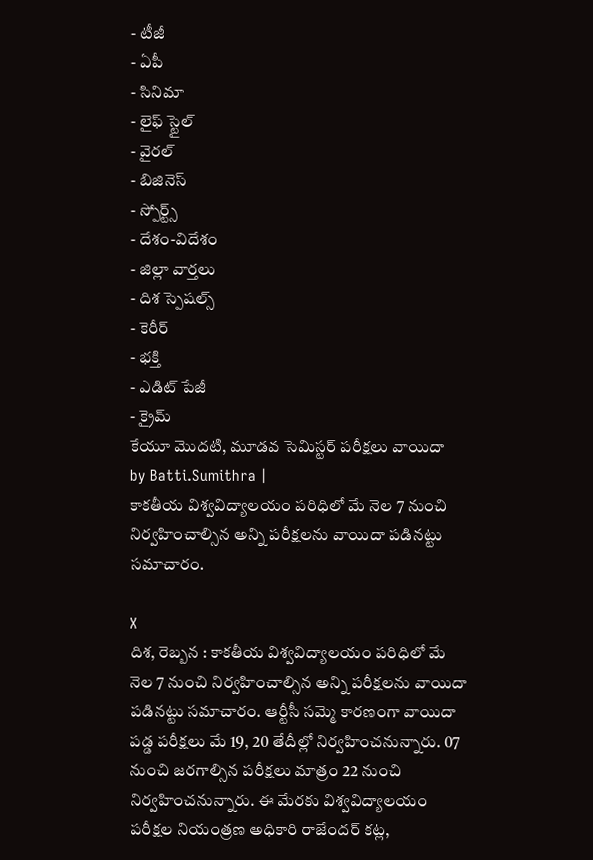- టీజీ
- ఏపీ
- సినిమా
- లైఫ్ స్టైల్
- వైరల్
- బిజినెస్
- స్పోర్ట్స్
- దేశం-విదేశం
- జిల్లా వార్తలు
- దిశ స్పెషల్స్
- కెరీర్
- భక్తి
- ఎడిట్ పేజీ
- క్రైమ్
కేయూ మొదటి, మూడవ సెమిస్టర్ పరీక్షలు వాయిదా
by Batti.Sumithra |
కాకతీయ విశ్వవిద్యాలయం పరిధిలో మే నెల 7 నుంచి నిర్వహించాల్సిన అన్ని పరీక్షలను వాయిదా పడినట్టు సమాచారం.

X
దిశ, రెబ్బన : కాకతీయ విశ్వవిద్యాలయం పరిధిలో మే నెల 7 నుంచి నిర్వహించాల్సిన అన్ని పరీక్షలను వాయిదా పడినట్టు సమాచారం. ఆర్టీసీ సమ్మె కారణంగా వాయిదా పడ్డ పరీక్షలు మే 19, 20 తేదీల్లో నిర్వహించనున్నారు. 07 నుంచి జరగాల్సిన పరీక్షలు మాత్రం 22 నుంచి నిర్వహించనున్నారు. ఈ మేరకు విశ్వవిద్యాలయం పరీక్షల నియంత్రణ అధికారి రాజేందర్ కట్ల,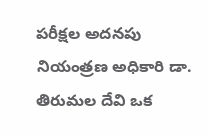పరీక్షల అదనపు నియంత్రణ అధికారి డా. తిరుమల దేవి ఒక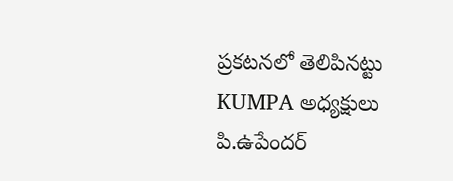ప్రకటనలో తెలిపినట్టు KUMPA అధ్యక్షులు పి.ఉపేందర్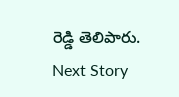రెడ్డి తెలిపారు.
Next Story